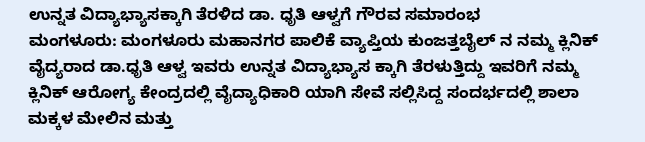ಉನ್ನತ ವಿದ್ಯಾಭ್ಯಾಸಕ್ಕಾಗಿ ತೆರಳಿದ ಡಾ. ಧೃತಿ ಆಳ್ವಗೆ ಗೌರವ ಸಮಾರಂಭ
ಮಂಗಳೂರು: ಮಂಗಳೂರು ಮಹಾನಗರ ಪಾಲಿಕೆ ವ್ಯಾಪ್ತಿಯ ಕುಂಜತ್ತಬೈಲ್ ನ ನಮ್ಮ ಕ್ಲಿನಿಕ್ ವೈದ್ಯರಾದ ಡಾ.ಧೃತಿ ಆಳ್ವ ಇವರು ಉನ್ನತ ವಿದ್ಯಾಭ್ಯಾಸ ಕ್ಕಾಗಿ ತೆರಳುತ್ತಿದ್ದು ಇವರಿಗೆ ನಮ್ಮ ಕ್ಲಿನಿಕ್ ಆರೋಗ್ಯ ಕೇಂದ್ರದಲ್ಲಿ ವೈದ್ಯಾಧಿಕಾರಿ ಯಾಗಿ ಸೇವೆ ಸಲ್ಲಿಸಿದ್ದ ಸಂದರ್ಭದಲ್ಲಿ ಶಾಲಾ ಮಕ್ಕಳ ಮೇಲಿನ ಮತ್ತು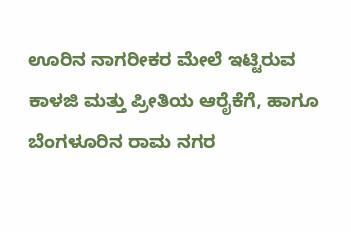ಊರಿನ ನಾಗರೀಕರ ಮೇಲೆ ಇಟ್ಟಿರುವ ಕಾಳಜಿ ಮತ್ತು ಪ್ರೀತಿಯ ಆರೈಕೆಗೆ, ಹಾಗೂ ಬೆಂಗಳೂರಿನ ರಾಮ ನಗರ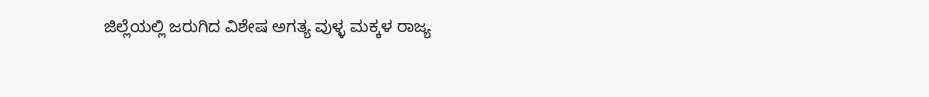ಜಿಲ್ಲೆಯಲ್ಲಿ ಜರುಗಿದ ವಿಶೇಷ ಅಗತ್ಯ ವುಳ್ಳ ಮಕ್ಕಳ ರಾಜ್ಯ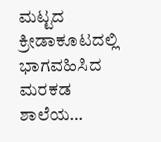ಮಟ್ಟದ ಕ್ರೀಡಾಕೂಟದಲ್ಲಿ ಭಾಗವಹಿಸಿದ ಮರಕಡ ಶಾಲೆಯ…